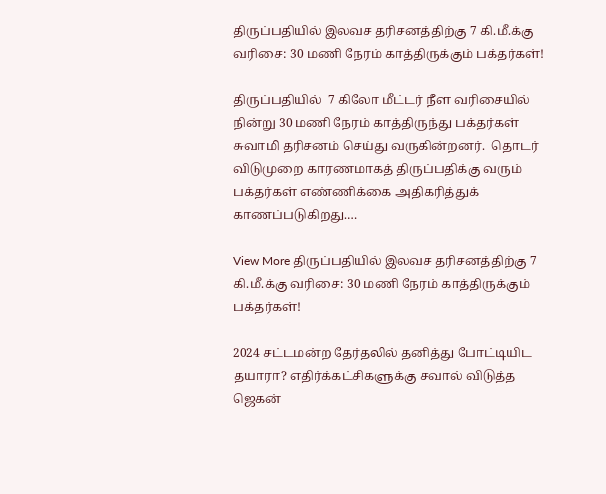திருப்பதியில் இலவச தரிசனத்திற்கு 7 கி.மீ.க்கு வரிசை: 30 மணி நேரம் காத்திருக்கும் பக்தர்கள்!

திருப்பதியில்  7 கிலோ மீட்டர் நீள வரிசையில் நின்று 30 மணி நேரம் காத்திருந்து பக்தர்கள் சுவாமி தரிசனம் செய்து வருகின்றனர்.  தொடர் விடுமுறை காரணமாகத் திருப்பதிக்கு வரும் பக்தர்கள் எண்ணிக்கை அதிகரித்துக் காணப்படுகிறது.…

View More திருப்பதியில் இலவச தரிசனத்திற்கு 7 கி.மீ.க்கு வரிசை: 30 மணி நேரம் காத்திருக்கும் பக்தர்கள்!

2024 சட்டமன்ற தேர்தலில் தனித்து போட்டியிட தயாரா? எதிர்க்கட்சிகளுக்கு சவால் விடுத்த ஜெகன்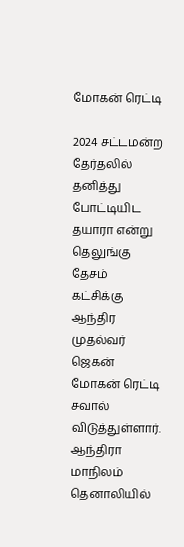மோகன் ரெட்டி

2024 சட்டமன்ற தேர்தலில் தனித்து போட்டியிட தயாரா என்று தெலுங்கு தேசம் கட்சிக்கு ஆந்திர முதல்வர் ஜெகன் மோகன் ரெட்டி சவால் விடுத்துள்ளார். ஆந்திரா மாநிலம் தெனாலியில்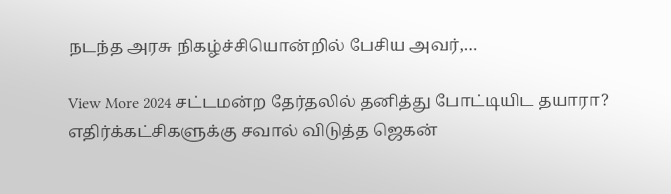நடந்த அரசு நிகழ்ச்சியொன்றில் பேசிய அவர்,…

View More 2024 சட்டமன்ற தேர்தலில் தனித்து போட்டியிட தயாரா? எதிர்க்கட்சிகளுக்கு சவால் விடுத்த ஜெகன்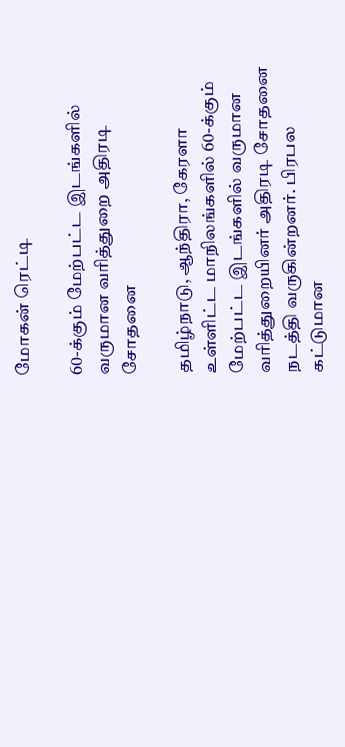மோகன் ரெட்டி

60-க்கும் மேற்பட்ட இடங்களில் வருமான வரித்துறை அதிரடி சோதனை

தமிழ்நாடு, ஆந்திரா, கேரளா உள்ளிட்ட மாநிலங்களில் 60-க்கும் மேற்பட்ட இடங்களில் வருமான வரித்துறையினர் அதிரடி சோதனை நடத்தி வருகின்றனர். பிரபல கட்டுமான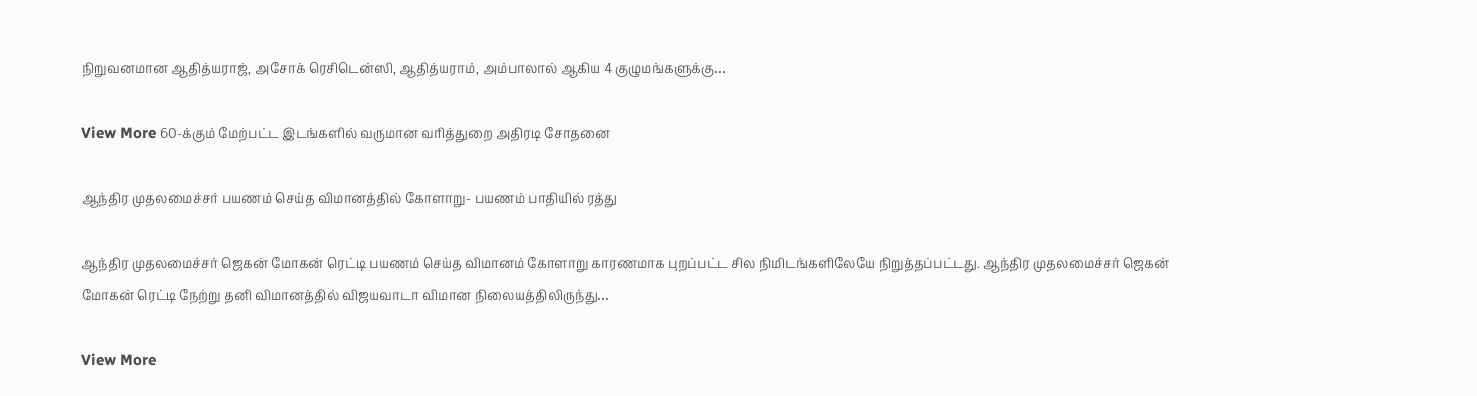நிறுவனமான ஆதித்யராஜ், அசோக் ரெசிடென்ஸி, ஆதித்யராம், அம்பாலால் ஆகிய 4 குழுமங்களுக்கு…

View More 60-க்கும் மேற்பட்ட இடங்களில் வருமான வரித்துறை அதிரடி சோதனை

ஆந்திர முதலமைச்சர் பயணம் செய்த விமானத்தில் கோளாறு- பயணம் பாதியில் ரத்து

ஆந்திர முதலமைச்சர் ஜெகன் மோகன் ரெட்டி பயணம் செய்த விமானம் கோளாறு காரணமாக புறப்பட்ட சில நிமிடங்களிலேயே நிறுத்தப்பட்டது. ஆந்திர முதலமைச்சர் ஜெகன் மோகன் ரெட்டி நேற்று தனி விமானத்தில் விஜயவாடா விமான நிலையத்திலிருந்து…

View More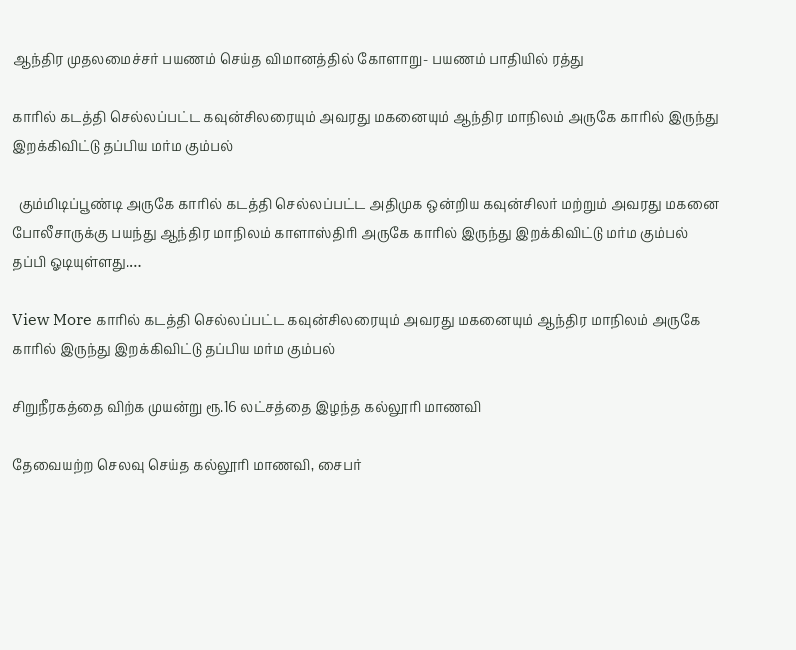ஆந்திர முதலமைச்சர் பயணம் செய்த விமானத்தில் கோளாறு- பயணம் பாதியில் ரத்து

காரில் கடத்தி செல்லப்பட்ட கவுன்சிலரையும் அவரது மகனையும் ஆந்திர மாநிலம் அருகே காரில் இருந்து இறக்கிவிட்டு தப்பிய மர்ம கும்பல்

  கும்மிடிப்பூண்டி அருகே காரில் கடத்தி செல்லப்பட்ட அதிமுக ஒன்றிய கவுன்சிலர் மற்றும் அவரது மகனை போலீசாருக்கு பயந்து ஆந்திர மாநிலம் காளாஸ்திரி அருகே காரில் இருந்து இறக்கிவிட்டு மர்ம கும்பல் தப்பி ஓடியுள்ளது.…

View More காரில் கடத்தி செல்லப்பட்ட கவுன்சிலரையும் அவரது மகனையும் ஆந்திர மாநிலம் அருகே காரில் இருந்து இறக்கிவிட்டு தப்பிய மர்ம கும்பல்

சிறுநீரகத்தை விற்க முயன்று ரூ.16 லட்சத்தை இழந்த கல்லூரி மாணவி

தேவையற்ற செலவு செய்த கல்லூரி மாணவி, சைபர்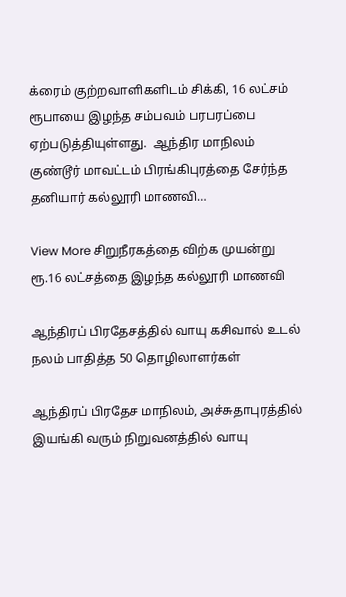க்ரைம் குற்றவாளிகளிடம் சிக்கி, 16 லட்சம் ரூபாயை இழந்த சம்பவம் பரபரப்பை ஏற்படுத்தியுள்ளது.  ஆந்திர மாநிலம் குண்டூர் மாவட்டம் பிரங்கிபுரத்தை சேர்ந்த தனியார் கல்லூரி மாணவி…

View More சிறுநீரகத்தை விற்க முயன்று ரூ.16 லட்சத்தை இழந்த கல்லூரி மாணவி

ஆந்திரப் பிரதேசத்தில் வாயு கசிவால் உடல் நலம் பாதித்த 50 தொழிலாளர்கள்

ஆந்திரப் பிரதேச மாநிலம், அச்சுதாபுரத்தில் இயங்கி வரும் நிறுவனத்தில் வாயு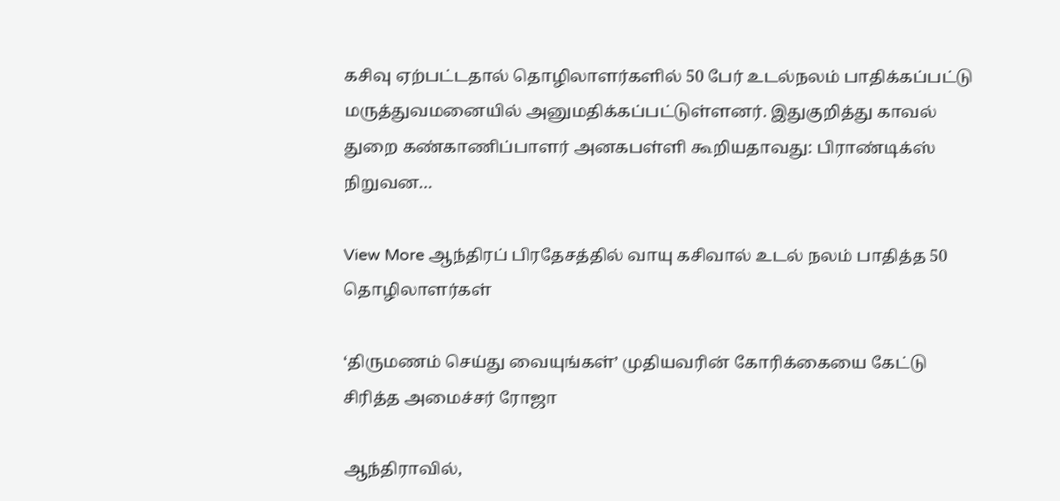கசிவு ஏற்பட்டதால் தொழிலாளர்களில் 50 பேர் உடல்நலம் பாதிக்கப்பட்டு மருத்துவமனையில் அனுமதிக்கப்பட்டுள்ளனர். இதுகுறித்து காவல் துறை கண்காணிப்பாளர் அனகபள்ளி கூறியதாவது: பிராண்டிக்ஸ் நிறுவன…

View More ஆந்திரப் பிரதேசத்தில் வாயு கசிவால் உடல் நலம் பாதித்த 50 தொழிலாளர்கள்

‘திருமணம் செய்து வையுங்கள்’ முதியவரின் கோரிக்கையை கேட்டு சிரித்த அமைச்சர் ரோஜா

ஆந்திராவில்,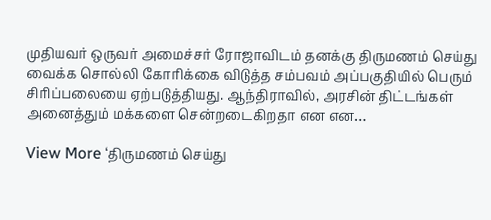முதியவர் ஒருவர் அமைச்சர் ரோஜாவிடம் தனக்கு திருமணம் செய்து வைக்க சொல்லி கோரிக்கை விடுத்த சம்பவம் அப்பகுதியில் பெரும் சிரிப்பலையை ஏற்படுத்தியது. ஆந்திராவில், அரசின் திட்டங்கள் அனைத்தும் மக்களை சென்றடைகிறதா என என…

View More ‘திருமணம் செய்து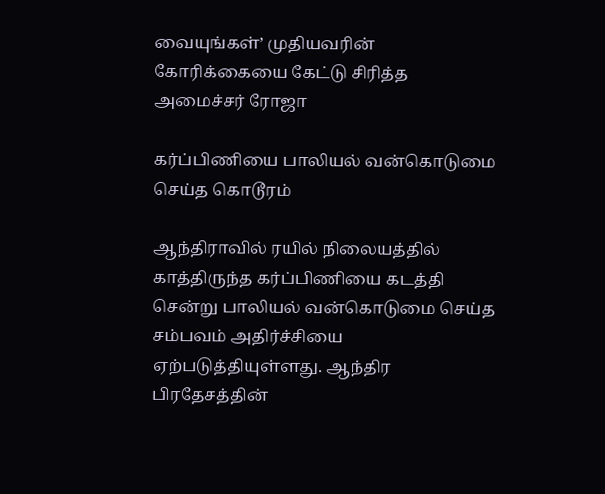வையுங்கள்’ முதியவரின் கோரிக்கையை கேட்டு சிரித்த அமைச்சர் ரோஜா

கர்ப்பிணியை பாலியல் வன்கொடுமை செய்த கொடூரம்

ஆந்திராவில் ரயில் நிலையத்தில் காத்திருந்த கர்ப்பிணியை கடத்தி சென்று பாலியல் வன்கொடுமை செய்த சம்பவம் அதிர்ச்சியை ஏற்படுத்தியுள்ளது. ஆந்திர பிரதேசத்தின்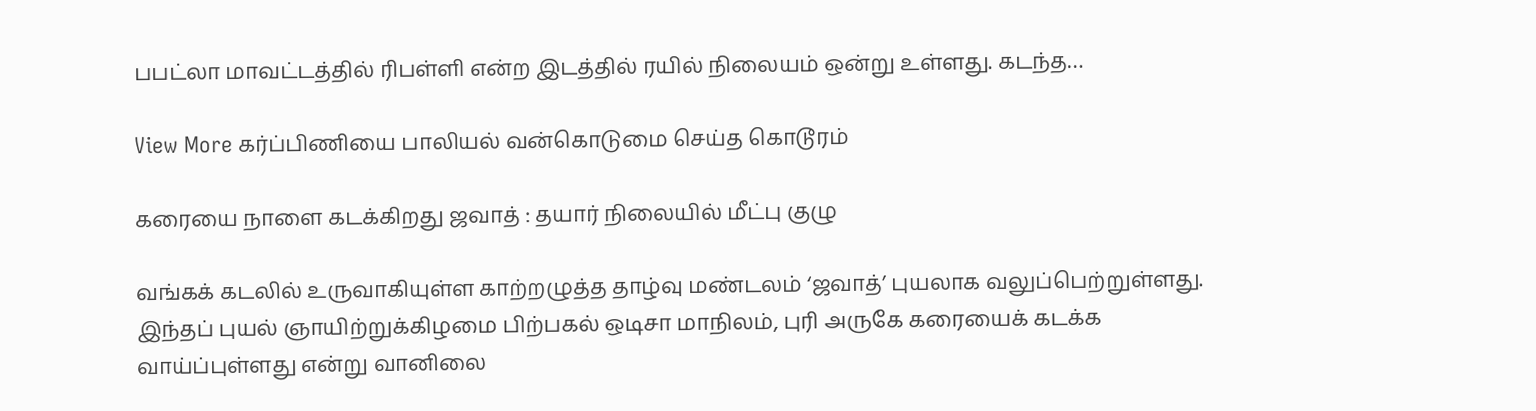பபட்லா மாவட்டத்தில் ரிபள்ளி என்ற இடத்தில் ரயில் நிலையம் ஒன்று உள்ளது. கடந்த…

View More கர்ப்பிணியை பாலியல் வன்கொடுமை செய்த கொடூரம்

கரையை நாளை கடக்கிறது ஜவாத் : தயார் நிலையில் மீட்பு குழு

வங்கக் கடலில் உருவாகியுள்ள காற்றழுத்த தாழ்வு மண்டலம் ‘ஜவாத்’ புயலாக வலுப்பெற்றுள்ளது. இந்தப் புயல் ஞாயிற்றுக்கிழமை பிற்பகல் ஒடிசா மாநிலம், புரி அருகே கரையைக் கடக்க வாய்ப்புள்ளது என்று வானிலை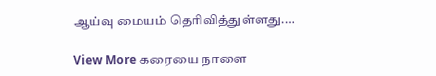ஆய்வு மையம் தெரிவித்துள்ளது.…

View More கரையை நாளை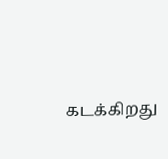கடக்கிறது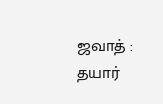ஜவாத் : தயார்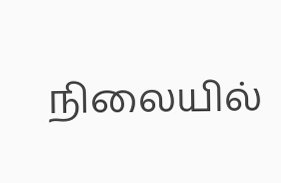நிலையில்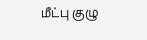மீட்பு குழு